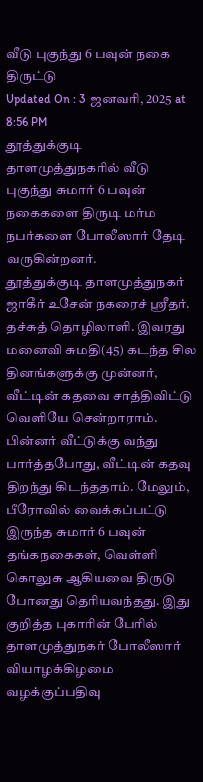வீடு புகுந்து 6 பவுன் நகை திருட்டு
Updated On : 3 ஜனவரி, 2025 at 8:56 PM
தூத்துக்குடி தாளமுத்துநகரில் வீடு புகுந்து சுமார் 6 பவுன் நகைகளை திருடி மர்ம நபர்களை போலீஸார் தேடி வருகின்றனர்.
தூத்துக்குடி தாளமுத்துநகர் ஜாகீர் உசேன் நகரைச் ஸ்ரீதர். தச்சுத் தொழிலாளி. இவரது மனைவி சுமதி(45) கடந்த சில தினங்களுக்கு முன்னர், வீட்டின் கதவை சாத்திவிட்டு வெளியே சென்றாராம். பின்னர் வீட்டுக்கு வந்து பார்த்தபோது, வீட்டின் கதவு திறந்து கிடந்ததாம். மேலும், பீரோவில் வைக்கப்பட்டு இருந்த சுமார் 6 பவுன் தங்கநகைகள், வெள்ளி கொலுசு ஆகியவை திருடு போனது தெரியவந்தது. இது குறித்த புகாரின் பேரில் தாளமுத்துநகர் போலீஸார் வியாழக்கிழமை வழக்குப்பதிவு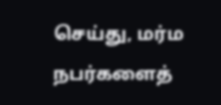செய்து, மர்ம நபர்களைத்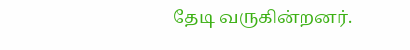தேடி வருகின்றனர்.